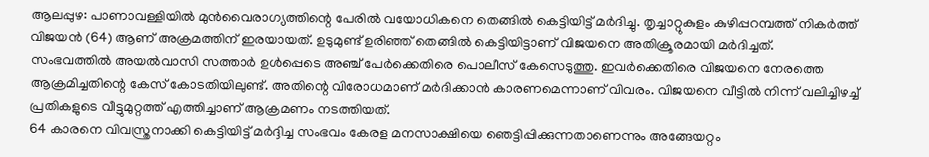ആലപ്പുഴ: പാണാവള്ളിയിൽ മുൻവൈരാഗ്യത്തിന്റെ പേരിൽ വയോധികനെ തെങ്ങിൽ കെട്ടിയിട്ട് മർദിച്ചു. തൃച്ചാറ്റുകുളം കുഴിപ്പറമ്പത്ത് നികർത്ത് വിജയൻ (64) ആണ് അക്രമത്തിന് ഇരയായത്. ഉടുമുണ്ട് ഉരിഞ്ഞ് തെങ്ങിൽ കെട്ടിയിട്ടാണ് വിജയനെ അതിക്രൂരമായി മർദിച്ചത്.
സംഭവത്തിൽ അയൽവാസി സത്താർ ഉൾപ്പെടെ അഞ്ച് പേർക്കെതിരെ പൊലീസ് കേസെടുത്തു. ഇവർക്കെതിരെ വിജയനെ നേരത്തെ ആക്രമിച്ചതിന്റെ കേസ് കോടതിയിലുണ്ട്. അതിന്റെ വിരോധമാണ് മർദിക്കാൻ കാരണമെന്നാണ് വിവരം. വിജയനെ വീട്ടിൽ നിന്ന് വലിച്ചിഴച്ച് പ്രതികളുടെ വീട്ടുമുറ്റത്ത് എത്തിച്ചാണ് ആക്രമണം നടത്തിയത്.
64 കാരനെ വിവസ്ത്രനാക്കി കെട്ടിയിട്ട് മർദ്ദിച്ച സംഭവം കേരള മനസാക്ഷിയെ ഞെട്ടിപ്പിക്കുന്നതാണെന്നും അങ്ങേയറ്റം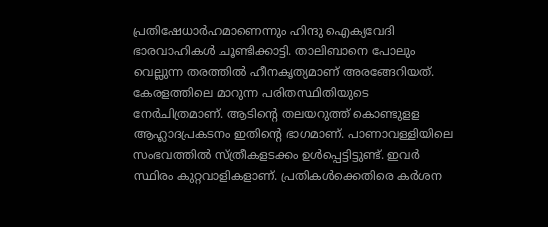പ്രതിഷേധാർഹമാണെന്നും ഹിന്ദു ഐക്യവേദി ഭാരവാഹികൾ ചൂണ്ടിക്കാട്ടി. താലിബാനെ പോലും വെല്ലുന്ന തരത്തിൽ ഹീനകൃത്യമാണ് അരങ്ങേറിയത്. കേരളത്തിലെ മാറുന്ന പരിതസ്ഥിതിയുടെ നേർചിത്രമാണ്. ആടിന്റെ തലയറുത്ത് കൊണ്ടുളള ആഹ്ലാദപ്രകടനം ഇതിന്റെ ഭാഗമാണ്. പാണാവള്ളിയിലെ സംഭവത്തിൽ സ്ത്രീകളടക്കം ഉൾപ്പെട്ടിട്ടുണ്ട്. ഇവർ സ്ഥിരം കുറ്റവാളികളാണ്. പ്രതികൾക്കെതിരെ കർശന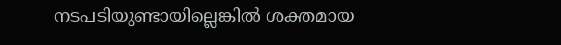നടപടിയുണ്ടായില്ലെങ്കിൽ ശക്തമായ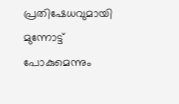പ്രതിഷേധവുമായി മുന്നോട്ട് പോകുമെന്നും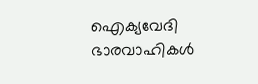ഐക്യവേദി ഭാരവാഹികൾ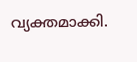വ്യക്തമാക്കി.